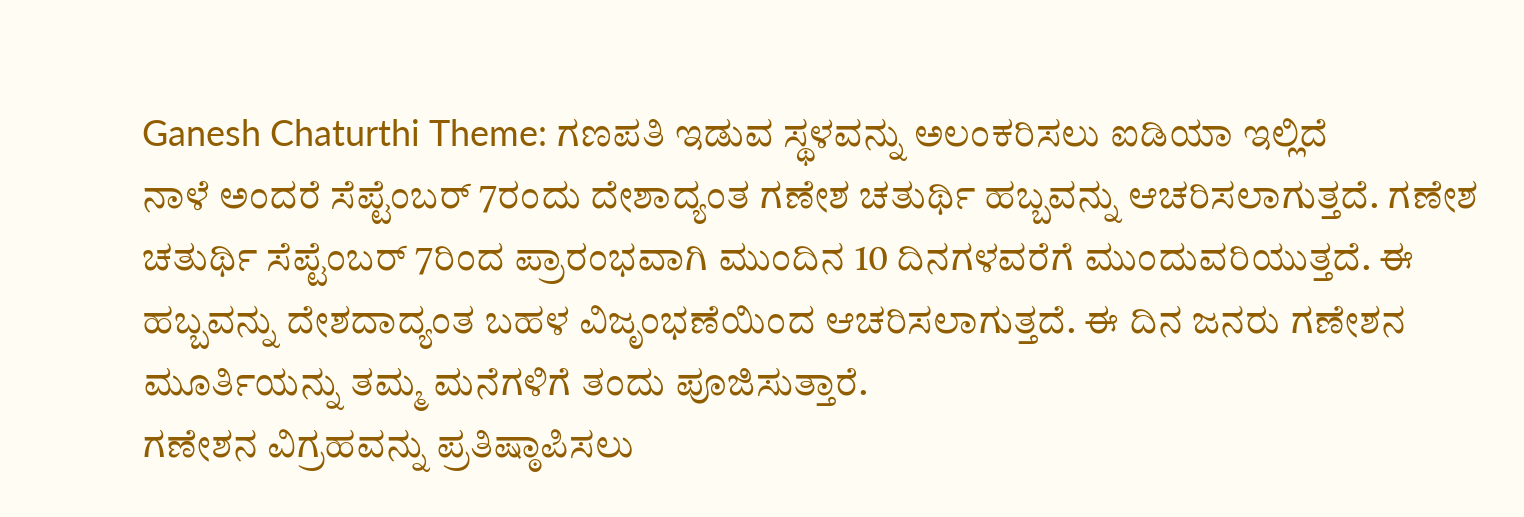Ganesh Chaturthi Theme: ಗಣಪತಿ ಇಡುವ ಸ್ಥಳವನ್ನು ಅಲಂಕರಿಸಲು ಐಡಿಯಾ ಇಲ್ಲಿದೆ
ನಾಳೆ ಅಂದರೆ ಸೆಪ್ಟೆಂಬರ್ 7ರಂದು ದೇಶಾದ್ಯಂತ ಗಣೇಶ ಚತುರ್ಥಿ ಹಬ್ಬವನ್ನು ಆಚರಿಸಲಾಗುತ್ತದೆ. ಗಣೇಶ ಚತುರ್ಥಿ ಸೆಪ್ಟೆಂಬರ್ 7ರಿಂದ ಪ್ರಾರಂಭವಾಗಿ ಮುಂದಿನ 10 ದಿನಗಳವರೆಗೆ ಮುಂದುವರಿಯುತ್ತದೆ. ಈ ಹಬ್ಬವನ್ನು ದೇಶದಾದ್ಯಂತ ಬಹಳ ವಿಜೃಂಭಣೆಯಿಂದ ಆಚರಿಸಲಾಗುತ್ತದೆ. ಈ ದಿನ ಜನರು ಗಣೇಶನ ಮೂರ್ತಿಯನ್ನು ತಮ್ಮ ಮನೆಗಳಿಗೆ ತಂದು ಪೂಜಿಸುತ್ತಾರೆ.
ಗಣೇಶನ ವಿಗ್ರಹವನ್ನು ಪ್ರತಿಷ್ಠಾಪಿಸಲು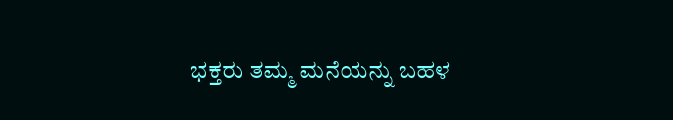ಭಕ್ತರು ತಮ್ಮ ಮನೆಯನ್ನು ಬಹಳ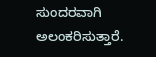ಸುಂದರವಾಗಿ ಅಲಂಕರಿಸುತ್ತಾರೆ.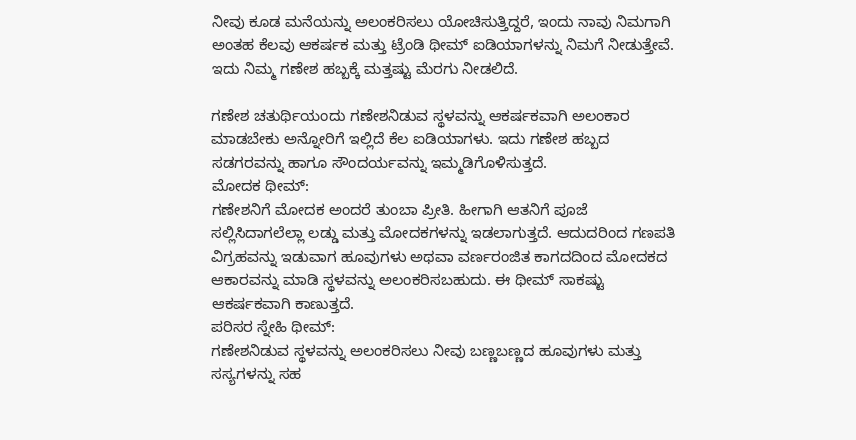ನೀವು ಕೂಡ ಮನೆಯನ್ನು ಅಲಂಕರಿಸಲು ಯೋಚಿಸುತ್ತಿದ್ದರೆ, ಇಂದು ನಾವು ನಿಮಗಾಗಿ ಅಂತಹ ಕೆಲವು ಆಕರ್ಷಕ ಮತ್ತು ಟ್ರೆಂಡಿ ಥೀಮ್ ಐಡಿಯಾಗಳನ್ನು ನಿಮಗೆ ನೀಡುತ್ತೇವೆ. ಇದು ನಿಮ್ಮ ಗಣೇಶ ಹಬ್ಬಕ್ಕೆ ಮತ್ತಷ್ಟು ಮೆರಗು ನೀಡಲಿದೆ.

ಗಣೇಶ ಚತುರ್ಥಿಯಂದು ಗಣೇಶನಿಡುವ ಸ್ಥಳವನ್ನು ಆಕರ್ಷಕವಾಗಿ ಅಲಂಕಾರ ಮಾಡಬೇಕು ಅನ್ನೋರಿಗೆ ಇಲ್ಲಿದೆ ಕೆಲ ಐಡಿಯಾಗಳು. ಇದು ಗಣೇಶ ಹಬ್ಬದ ಸಡಗರವನ್ನು ಹಾಗೂ ಸೌಂದರ್ಯವನ್ನು ಇಮ್ಮಡಿಗೊಳಿಸುತ್ತದೆ.
ಮೋದಕ ಥೀಮ್:
ಗಣೇಶನಿಗೆ ಮೋದಕ ಅಂದರೆ ತುಂಬಾ ಪ್ರೀತಿ. ಹೀಗಾಗಿ ಆತನಿಗೆ ಪೂಜೆ ಸಲ್ಲಿಸಿದಾಗಲೆಲ್ಲಾ ಲಡ್ಡು ಮತ್ತು ಮೋದಕಗಳನ್ನು ಇಡಲಾಗುತ್ತದೆ. ಆದುದರಿಂದ ಗಣಪತಿ ವಿಗ್ರಹವನ್ನು ಇಡುವಾಗ ಹೂವುಗಳು ಅಥವಾ ವರ್ಣರಂಜಿತ ಕಾಗದದಿಂದ ಮೋದಕದ ಆಕಾರವನ್ನು ಮಾಡಿ ಸ್ಥಳವನ್ನು ಅಲಂಕರಿಸಬಹುದು. ಈ ಥೀಮ್ ಸಾಕಷ್ಟು ಆಕರ್ಷಕವಾಗಿ ಕಾಣುತ್ತದೆ.
ಪರಿಸರ ಸ್ನೇಹಿ ಥೀಮ್:
ಗಣೇಶನಿಡುವ ಸ್ಥಳವನ್ನು ಅಲಂಕರಿಸಲು ನೀವು ಬಣ್ಣಬಣ್ಣದ ಹೂವುಗಳು ಮತ್ತು ಸಸ್ಯಗಳನ್ನು ಸಹ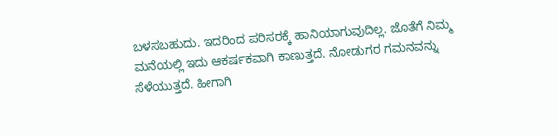ಬಳಸಬಹುದು. ಇದರಿಂದ ಪರಿಸರಕ್ಕೆ ಹಾನಿಯಾಗುವುದಿಲ್ಲ. ಜೊತೆಗೆ ನಿಮ್ಮ ಮನೆಯಲ್ಲಿ ಇದು ಆಕರ್ಷಕವಾಗಿ ಕಾಣುತ್ತದೆ. ನೋಡುಗರ ಗಮನವನ್ನು ಸೆಳೆಯುತ್ತದೆ. ಹೀಗಾಗಿ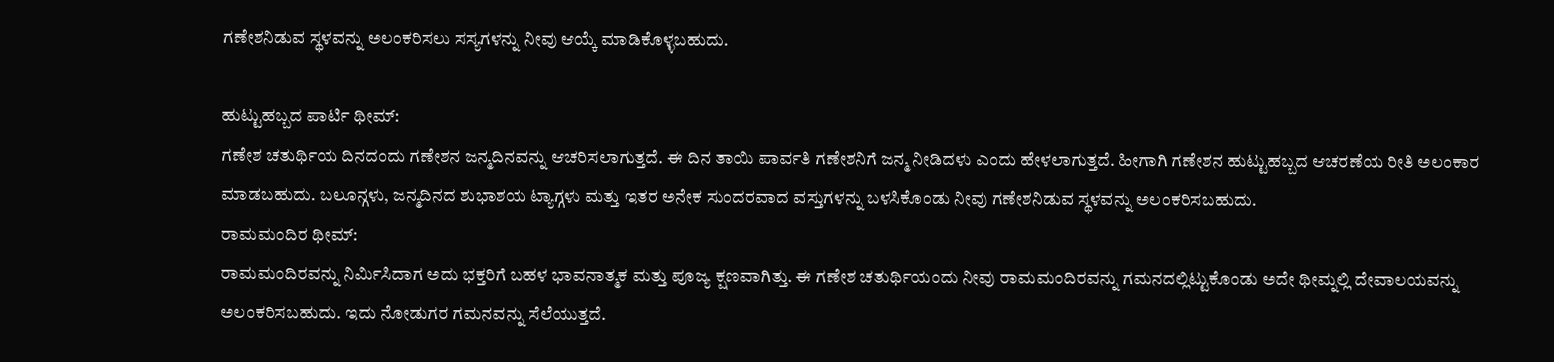ಗಣೇಶನಿಡುವ ಸ್ಥಳವನ್ನು ಅಲಂಕರಿಸಲು ಸಸ್ಯಗಳನ್ನು ನೀವು ಆಯ್ಕೆ ಮಾಡಿಕೊಳ್ಳಬಹುದು.

ಹುಟ್ಟುಹಬ್ಬದ ಪಾರ್ಟಿ ಥೀಮ್:
ಗಣೇಶ ಚತುರ್ಥಿಯ ದಿನದಂದು ಗಣೇಶನ ಜನ್ಮದಿನವನ್ನು ಆಚರಿಸಲಾಗುತ್ತದೆ. ಈ ದಿನ ತಾಯಿ ಪಾರ್ವತಿ ಗಣೇಶನಿಗೆ ಜನ್ಮ ನೀಡಿದಳು ಎಂದು ಹೇಳಲಾಗುತ್ತದೆ. ಹೀಗಾಗಿ ಗಣೇಶನ ಹುಟ್ಟುಹಬ್ಬದ ಆಚರಣೆಯ ರೀತಿ ಅಲಂಕಾರ ಮಾಡಬಹುದು. ಬಲೂನ್ಗಳು, ಜನ್ಮದಿನದ ಶುಭಾಶಯ ಟ್ಯಾಗ್ಗಳು ಮತ್ತು ಇತರ ಅನೇಕ ಸುಂದರವಾದ ವಸ್ತುಗಳನ್ನು ಬಳಸಿಕೊಂಡು ನೀವು ಗಣೇಶನಿಡುವ ಸ್ಥಳವನ್ನು ಅಲಂಕರಿಸಬಹುದು.
ರಾಮಮಂದಿರ ಥೀಮ್:
ರಾಮಮಂದಿರವನ್ನು ನಿರ್ಮಿಸಿದಾಗ ಅದು ಭಕ್ತರಿಗೆ ಬಹಳ ಭಾವನಾತ್ಮಕ ಮತ್ತು ಪೂಜ್ಯ ಕ್ಷಣವಾಗಿತ್ತು. ಈ ಗಣೇಶ ಚತುರ್ಥಿಯಂದು ನೀವು ರಾಮಮಂದಿರವನ್ನು ಗಮನದಲ್ಲಿಟ್ಟುಕೊಂಡು ಅದೇ ಥೀಮ್ನಲ್ಲಿ ದೇವಾಲಯವನ್ನು ಅಲಂಕರಿಸಬಹುದು. ಇದು ನೋಡುಗರ ಗಮನವನ್ನು ಸೆಲೆಯುತ್ತದೆ.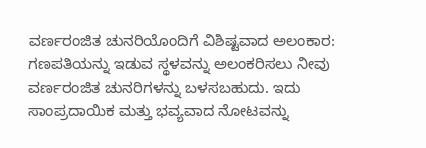ವರ್ಣರಂಜಿತ ಚುನರಿಯೊಂದಿಗೆ ವಿಶಿಷ್ಟವಾದ ಅಲಂಕಾರ:
ಗಣಪತಿಯನ್ನು ಇಡುವ ಸ್ಥಳವನ್ನು ಅಲಂಕರಿಸಲು ನೀವು ವರ್ಣರಂಜಿತ ಚುನರಿಗಳನ್ನು ಬಳಸಬಹುದು. ಇದು ಸಾಂಪ್ರದಾಯಿಕ ಮತ್ತು ಭವ್ಯವಾದ ನೋಟವನ್ನು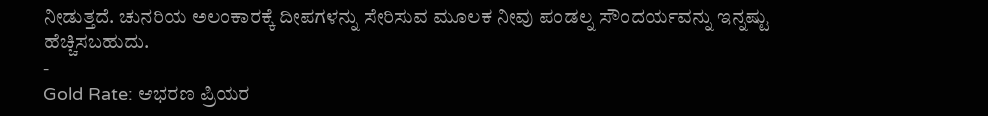ನೀಡುತ್ತದೆ. ಚುನರಿಯ ಅಲಂಕಾರಕ್ಕೆ ದೀಪಗಳನ್ನು ಸೇರಿಸುವ ಮೂಲಕ ನೀವು ಪಂಡಲ್ನ ಸೌಂದರ್ಯವನ್ನು ಇನ್ನಷ್ಟು ಹೆಚ್ಚಿಸಬಹುದು.
-
Gold Rate: ಆಭರಣ ಪ್ರಿಯರ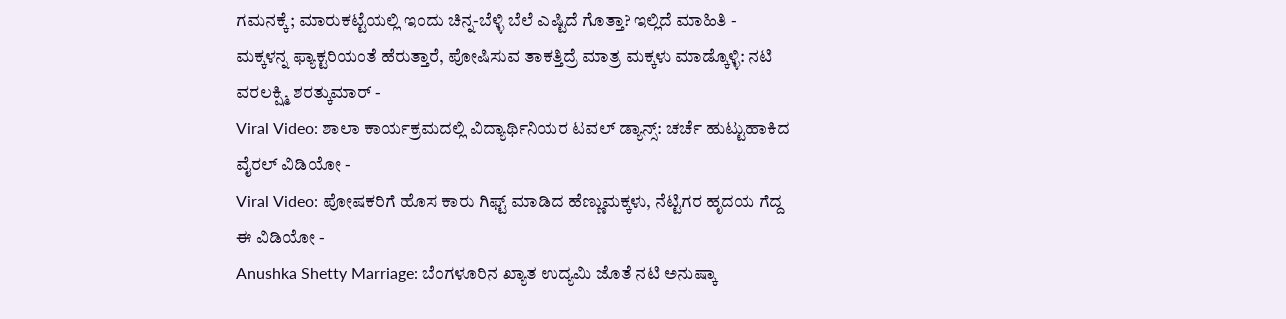ಗಮನಕ್ಕೆ; ಮಾರುಕಟ್ಟೆಯಲ್ಲಿ ಇಂದು ಚಿನ್ನ-ಬೆಳ್ಳಿ ಬೆಲೆ ಎಷ್ಟಿದೆ ಗೊತ್ತಾ? ಇಲ್ಲಿದೆ ಮಾಹಿತಿ -
ಮಕ್ಕಳನ್ನ ಫ್ಯಾಕ್ಟರಿಯಂತೆ ಹೆರುತ್ತಾರೆ, ಪೋಷಿಸುವ ತಾಕತ್ತಿದ್ರೆ ಮಾತ್ರ ಮಕ್ಕಳು ಮಾಡ್ಕೊಳ್ಳಿ: ನಟಿ ವರಲಕ್ಷ್ಮಿ ಶರತ್ಕುಮಾರ್ -
Viral Video: ಶಾಲಾ ಕಾರ್ಯಕ್ರಮದಲ್ಲಿ ವಿದ್ಯಾರ್ಥಿನಿಯರ ಟವಲ್ ಡ್ಯಾನ್ಸ್: ಚರ್ಚೆ ಹುಟ್ಟುಹಾಕಿದ ವೈರಲ್ ವಿಡಿಯೋ -
Viral Video: ಪೋಷಕರಿಗೆ ಹೊಸ ಕಾರು ಗಿಫ್ಟ್ ಮಾಡಿದ ಹೆಣ್ಣುಮಕ್ಕಳು, ನೆಟ್ಟಿಗರ ಹೃದಯ ಗೆದ್ದ ಈ ವಿಡಿಯೋ -
Anushka Shetty Marriage: ಬೆಂಗಳೂರಿನ ಖ್ಯಾತ ಉದ್ಯಮಿ ಜೊತೆ ನಟಿ ಅನುಷ್ಕಾ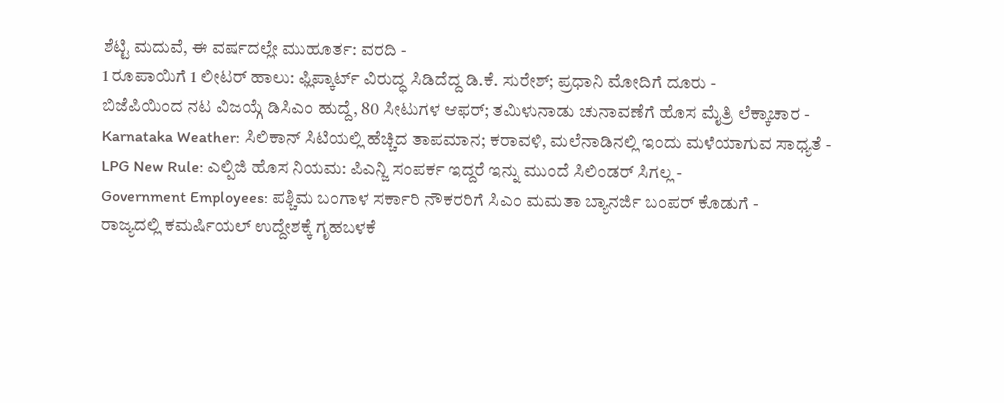ಶೆಟ್ಟಿ ಮದುವೆ, ಈ ವರ್ಷದಲ್ಲೇ ಮುಹೂರ್ತ: ವರದಿ -
1 ರೂಪಾಯಿಗೆ 1 ಲೀಟರ್ ಹಾಲು: ಫ್ಲಿಪ್ಕಾರ್ಟ್ ವಿರುದ್ಧ ಸಿಡಿದೆದ್ದ ಡಿ.ಕೆ. ಸುರೇಶ್; ಪ್ರಧಾನಿ ಮೋದಿಗೆ ದೂರು -
ಬಿಜೆಪಿಯಿಂದ ನಟ ವಿಜಯ್ಗೆ ಡಿಸಿಎಂ ಹುದ್ದೆ, 80 ಸೀಟುಗಳ ಆಫರ್; ತಮಿಳುನಾಡು ಚುನಾವಣೆಗೆ ಹೊಸ ಮೈತ್ರಿ ಲೆಕ್ಕಾಚಾರ -
Karnataka Weather: ಸಿಲಿಕಾನ್ ಸಿಟಿಯಲ್ಲಿ ಹೆಚ್ಚಿದ ತಾಪಮಾನ; ಕರಾವಳಿ, ಮಲೆನಾಡಿನಲ್ಲಿ ಇಂದು ಮಳೆಯಾಗುವ ಸಾಧ್ಯತೆ -
LPG New Rule: ಎಲ್ಪಿಜಿ ಹೊಸ ನಿಯಮ: ಪಿಎನ್ಜಿ ಸಂಪರ್ಕ ಇದ್ದರೆ ಇನ್ನು ಮುಂದೆ ಸಿಲಿಂಡರ್ ಸಿಗಲ್ಲ -
Government Employees: ಪಶ್ಚಿಮ ಬಂಗಾಳ ಸರ್ಕಾರಿ ನೌಕರರಿಗೆ ಸಿಎಂ ಮಮತಾ ಬ್ಯಾನರ್ಜಿ ಬಂಪರ್ ಕೊಡುಗೆ -
ರಾಜ್ಯದಲ್ಲಿ ಕಮರ್ಷಿಯಲ್ ಉದ್ದೇಶಕ್ಕೆ ಗೃಹಬಳಕೆ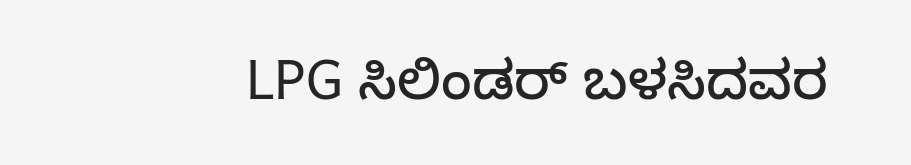LPG ಸಿಲಿಂಡರ್ ಬಳಸಿದವರ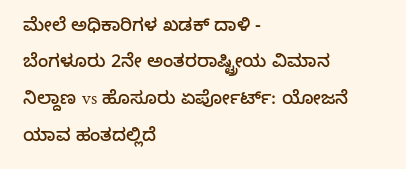ಮೇಲೆ ಅಧಿಕಾರಿಗಳ ಖಡಕ್ ದಾಳಿ -
ಬೆಂಗಳೂರು 2ನೇ ಅಂತರರಾಷ್ಟ್ರೀಯ ವಿಮಾನ ನಿಲ್ದಾಣ vs ಹೊಸೂರು ಏರ್ಪೋರ್ಟ್: ಯೋಜನೆ ಯಾವ ಹಂತದಲ್ಲಿದೆ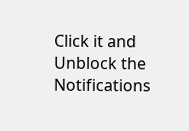Click it and Unblock the Notifications